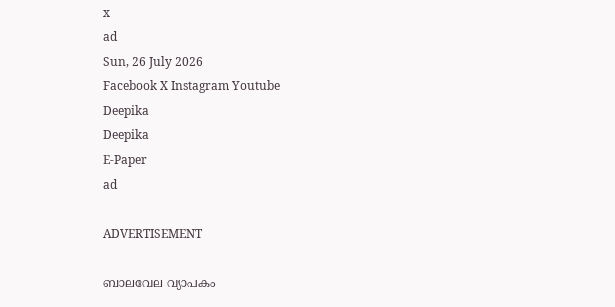x
ad
Sun, 26 July 2026
Facebook X Instagram Youtube
Deepika
Deepika
E-Paper
ad

ADVERTISEMENT

ബാലവേല വ്യാപകം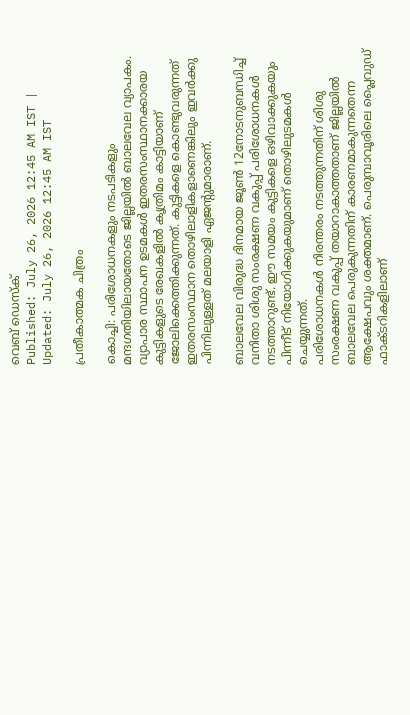വെബ് ഡെസ്ക്
Published: July 26, 2026 12:45 AM IST | Updated: July 26, 2026 12:45 AM IST

പ്രതീകാത്മക ചിത്രം

കൊച്ചി: പരിശോധനകളും നടപടികളും മന്ദഗതിയിലായതോടെ ജില്ലയില്‍ ബാലവേല വ്യാപകം. വ്യാപാര സ്ഥാപന ഉടമകള്‍ ഇതരസംസ്ഥാനക്കാരയ കുട്ടികളുടെ രേഖകളില്‍ കൃത്രിമം കാട്ടിയാണ് ജോലിക്കെത്തിക്കുന്നത്. കുട്ടികളെ കൊണ്ടുവരുന്നത് ഇതരസംസ്ഥാന തൊഴിലാളികളാണെങ്കിലും ഇവര്‍ക്കു പിന്നിലുള്ളത് മലയാളി ഏജന്‍റുമാരാണ്.

ബാലവേല വിരുദ്ധ ദിനമായ ജൂണ്‍ 12നോടനുബന്ധിച്ച് വനിതാ ശിശു സംരക്ഷണ വകുപ്പ് പരിശോധനകള്‍ നടത്താറുണ്ട്. ഈ സമയം കുട്ടികളെ ഒഴിവാക്കുകയും പിന്നീട് നിയോഗിക്കുകയുമാണ് തൊഴിലുടമകള്‍ ചെയ്യുന്നത്.
പരിശോധനകള്‍ നിരന്തരം നടത്തുന്നതിന് ശിശു സംരക്ഷണ വകുപ്പ് തയാറാകാത്തതാണ് ജില്ലയിൽ ബാലവേല പെരുകുന്നതിന് കാരണമാകുന്നതെന്ന ആക്ഷേപവും ശക്തമാണ്. പെരുമ്പാവൂരിലെ പ്ലൈവുഡ് ഫാക്ടറികളിലാണ്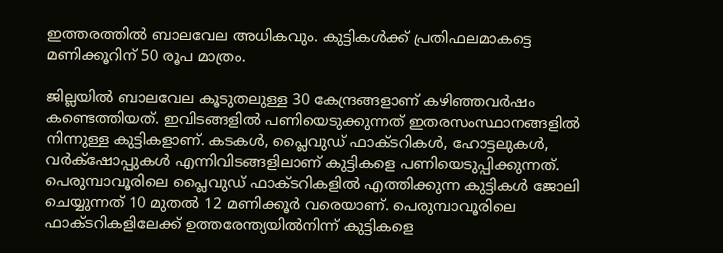ഇത്തരത്തില്‍ ബാലവേല അധികവും. കുട്ടികള്‍ക്ക് പ്രതിഫലമാകട്ടെ മണിക്കൂറിന് 50 രൂപ മാത്രം.

ജില്ലയില്‍ ബാലവേല കൂടുതലുള്ള 30 കേന്ദ്രങ്ങളാണ് കഴിഞ്ഞവര്‍ഷം കണ്ടെത്തിയത്. ഇവിടങ്ങളില്‍ പണിയെടുക്കുന്നത് ഇതരസംസ്ഥാനങ്ങളില്‍ നിന്നുള്ള കുട്ടികളാണ്. കടകള്‍, പ്ലൈവുഡ് ഫാക്ടറികള്‍, ഹോട്ടലുകള്‍, വര്‍ക്‌ഷോപ്പുകള്‍ എന്നിവിടങ്ങളിലാണ് കുട്ടികളെ പണിയെടുപ്പിക്കുന്നത്.
പെരുമ്പാവൂരിലെ പ്ലൈവുഡ് ഫാക്ടറികളില്‍ എത്തിക്കുന്ന കുട്ടികള്‍ ജോലി ചെയ്യുന്നത് 10 മുതല്‍ 12 മണിക്കൂര്‍ വരെയാണ്. പെരുമ്പാവൂരിലെ ഫാക്ടറികളിലേക്ക് ഉത്തരേന്ത്യയില്‍നിന്ന് കുട്ടികളെ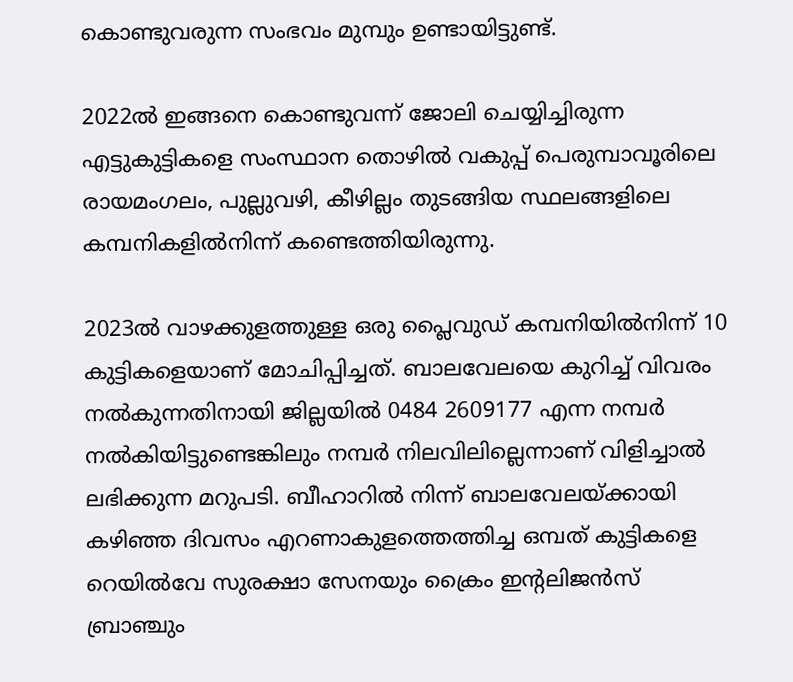കൊണ്ടുവരുന്ന സംഭവം മുമ്പും ഉണ്ടായിട്ടുണ്ട്.

2022ല്‍ ഇങ്ങനെ കൊണ്ടുവന്ന് ജോലി ചെയ്യിച്ചിരുന്ന എട്ടുകുട്ടികളെ സംസ്ഥാന തൊഴില്‍ വകുപ്പ് പെരുമ്പാവൂരിലെ രായമംഗലം, പുല്ലുവഴി, കീഴില്ലം തുടങ്ങിയ സ്ഥലങ്ങളിലെ കമ്പനികളില്‍നിന്ന് കണ്ടെത്തിയിരുന്നു.

2023ല്‍ വാഴക്കുളത്തുള്ള ഒരു പ്ലൈവുഡ് കമ്പനിയില്‍നിന്ന് 10 കുട്ടികളെയാണ് മോചിപ്പിച്ചത്. ബാലവേലയെ കുറിച്ച് വിവരം നല്‍കുന്നതിനായി ജില്ലയില്‍ 0484 2609177 എന്ന നമ്പര്‍ നല്‍കിയിട്ടുണ്ടെങ്കിലും നമ്പര്‍ നിലവിലില്ലെന്നാണ് വിളിച്ചാല്‍ ലഭിക്കുന്ന മറുപടി. ബീഹാറില്‍ നിന്ന് ബാലവേലയ്ക്കായി കഴിഞ്ഞ ദിവസം എറണാകുളത്തെത്തിച്ച ഒമ്പത് കുട്ടികളെ റെയില്‍വേ സുരക്ഷാ സേനയും ക്രൈം ഇന്‍റലിജന്‍സ് ബ്രാഞ്ചും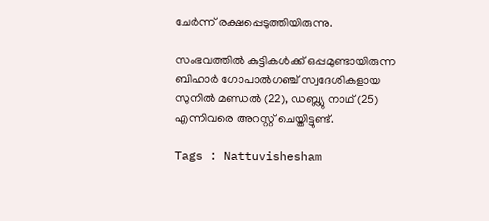ചേര്‍ന്ന് രക്ഷപ്പെടുത്തിയിരുന്നു.

സംഭവത്തില്‍ കുട്ടികള്‍ക്ക് ഒപ്പമുണ്ടായിരുന്ന ബിഹാര്‍ ഗോപാല്‍ഗഞ്ച് സ്വദേശികളായ സുനില്‍ മണ്ഡല്‍ (22), ഡബ്ല്യു നാഥ് (25) എന്നിവരെ അറസ്റ്റ് ചെയ്തിട്ടുണ്ട്.

Tags : Nattuvishesham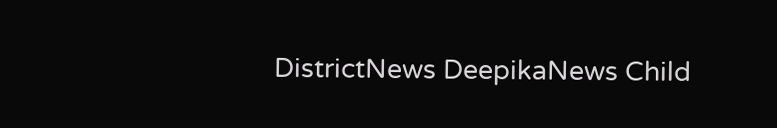DistrictNews DeepikaNews Child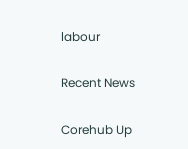labour

Recent News

Corehub Up